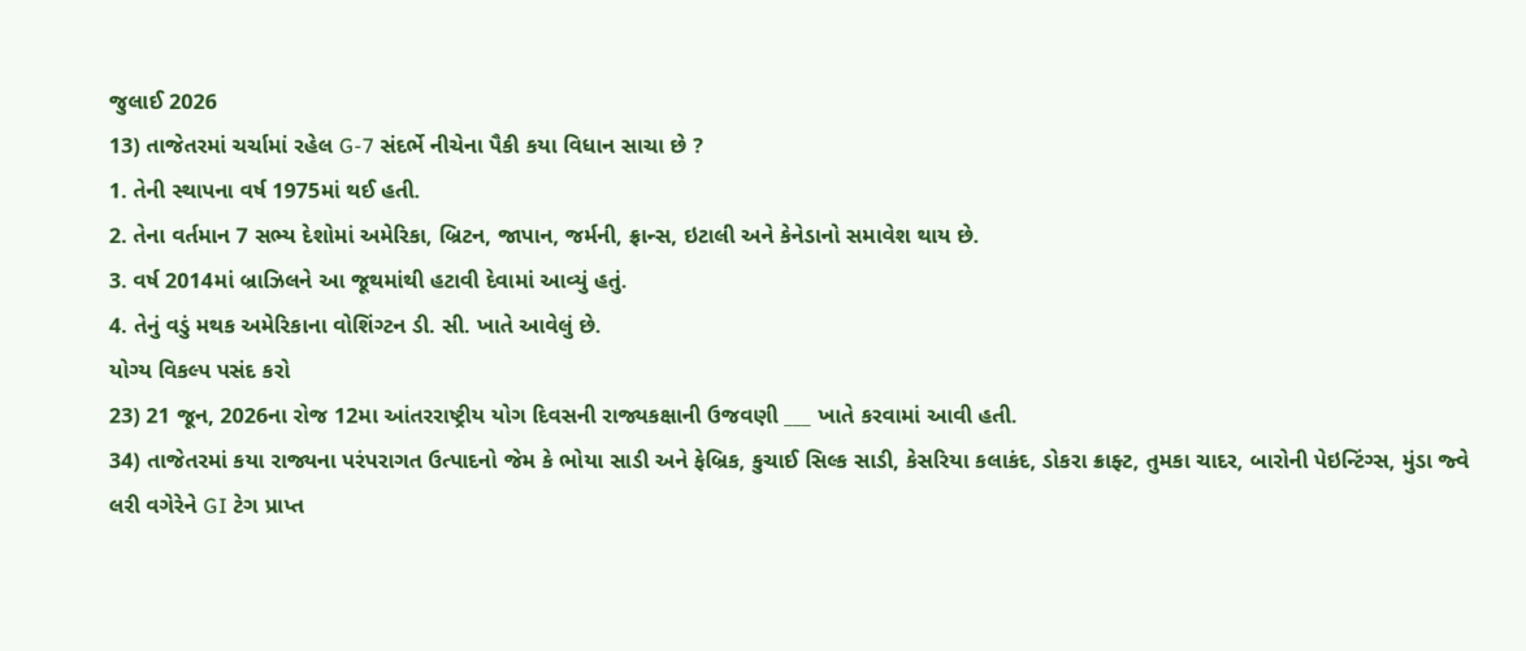જુલાઈ 2026
13) તાજેતરમાં ચર્ચામાં રહેલ G-7 સંદર્ભે નીચેના પૈકી કયા વિધાન સાચા છે ?
1. તેની સ્થાપના વર્ષ 1975માં થઈ હતી.
2. તેના વર્તમાન 7 સભ્ય દેશોમાં અમેરિકા, બ્રિટન, જાપાન, જર્મની, ફ્રાન્સ, ઇટાલી અને કેનેડાનો સમાવેશ થાય છે.
3. વર્ષ 2014માં બ્રાઝિલને આ જૂથમાંથી હટાવી દેવામાં આવ્યું હતું.
4. તેનું વડું મથક અમેરિકાના વોશિંગ્ટન ડી. સી. ખાતે આવેલું છે.
યોગ્ય વિકલ્પ પસંદ કરો
23) 21 જૂન, 2026ના રોજ 12મા આંતરરાષ્ટ્રીય યોગ દિવસની રાજ્યકક્ષાની ઉજવણી ___ ખાતે કરવામાં આવી હતી.
34) તાજેતરમાં કયા રાજ્યના પરંપરાગત ઉત્પાદનો જેમ કે ભોયા સાડી અને ફેબ્રિક, કુચાઈ સિલ્ક સાડી, કેસરિયા કલાકંદ, ડોકરા ક્રાફ્ટ, તુમકા ચાદર, બારોની પેઇન્ટિંગ્સ, મુંડા જ્વે
લરી વગેરેને GI ટેગ પ્રાપ્ત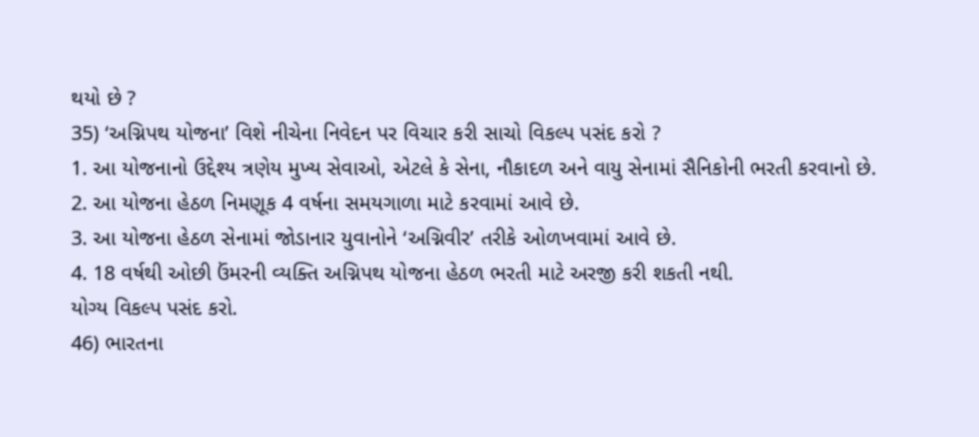થયો છે ?
35) ‘અગ્નિપથ યોજના’ વિશે નીચેના નિવેદન પર વિચાર કરી સાચો વિકલ્પ પસંદ કરો ?
1. આ યોજનાનો ઉદ્દેશ્ય ત્રણેય મુખ્ય સેવાઓ, એટલે કે સેના, નૌકાદળ અને વાયુ સેનામાં સૈનિકોની ભરતી કરવાનો છે.
2. આ યોજના હેઠળ નિમણૂક 4 વર્ષના સમયગાળા માટે કરવામાં આવે છે.
3. આ યોજના હેઠળ સેનામાં જોડાનાર યુવાનોને ‘અગ્નિવીર’ તરીકે ઓળખવામાં આવે છે.
4. 18 વર્ષથી ઓછી ઉંમરની વ્યક્તિ અગ્નિપથ યોજના હેઠળ ભરતી માટે અરજી કરી શકતી નથી.
યોગ્ય વિકલ્પ પસંદ કરો.
46) ભારતના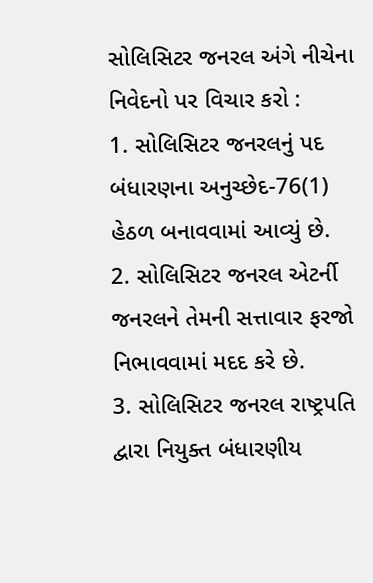સોલિસિટર જનરલ અંગે નીચેના નિવેદનો પર વિચાર કરો :
1. સોલિસિટર જનરલનું પદ બંધારણના અનુચ્છેદ-76(1) હેઠળ બનાવવામાં આવ્યું છે.
2. સોલિસિટર જનરલ એટર્ની જનરલને તેમની સત્તાવાર ફરજો નિભાવવામાં મદદ કરે છે.
3. સોલિસિટર જનરલ રાષ્ટ્રપતિ દ્વારા નિયુક્ત બંધારણીય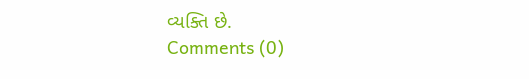વ્યક્તિ છે.
Comments (0)